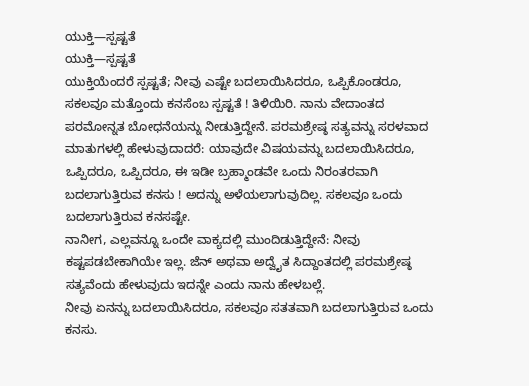ಯುಕ್ತಿ—ಸ್ಪಷ್ಟತೆ
ಯುಕ್ತಿ—ಸ್ಪಷ್ಟತೆ
ಯುಕ್ತಿಯೆಂದರೆ ಸ್ಪಷ್ಟತೆ; ನೀವು ಎಷ್ಟೇ ಬದಲಾಯಿಸಿದರೂ, ಒಪ್ಪಿಕೊಂಡರೂ, ಸಕಲವೂ ಮತ್ತೊಂದು ಕನಸೆಂಬ ಸ್ಪಷ್ಟತೆ ! ತಿಳಿಯಿರಿ. ನಾನು ವೇದಾಂತದ ಪರಮೋನ್ನತ ಬೋಧನೆಯನ್ನು ನೀಡುತ್ತಿದ್ದೇನೆ. ಪರಮಶ್ರೇಷ್ಠ ಸತ್ಯವನ್ನು ಸರಳವಾದ ಮಾತುಗಳಲ್ಲಿ ಹೇಳುವುದಾದರೆ: ಯಾವುದೇ ವಿಷಯವನ್ನು ಬದಲಾಯಿಸಿದರೂ, ಒಪ್ಪಿದರೂ, ಒಪ್ಪಿದರೂ, ಈ ಇಡೀ ಬ್ರಹ್ಮಾಂಡವೇ ಒಂದು ನಿರಂತರವಾಗಿ ಬದಲಾಗುತ್ತಿರುವ ಕನಸು ! ಅದನ್ನು ಅಳೆಯಲಾಗುವುದಿಲ್ಲ. ಸಕಲವೂ ಒಂದು ಬದಲಾಗುತ್ತಿರುವ ಕನಸಷ್ಟೇ.
ನಾನೀಗ, ಎಲ್ಲವನ್ನೂ ಒಂದೇ ವಾಕ್ಯದಲ್ಲಿ ಮುಂದಿಡುತ್ತಿದ್ದೇನೆ: ನೀವು ಕಷ್ಟಪಡಬೇಕಾಗಿಯೇ ಇಲ್ಲ. ಜೆನ್ ಅಥವಾ ಅದ್ವೈತ ಸಿದ್ದಾಂತದಲ್ಲಿ ಪರಮಶ್ರೇಷ್ಠ ಸತ್ಯವೆಂದು ಹೇಳುವುದು ಇದನ್ನೇ ಎಂದು ನಾನು ಹೇಳಬಲ್ಲೆ.
ನೀವು ಏನನ್ನು ಬದಲಾಯಿಸಿದರೂ, ಸಕಲವೂ ಸತತವಾಗಿ ಬದಲಾಗುತ್ತಿರುವ ಒಂದು ಕನಸು.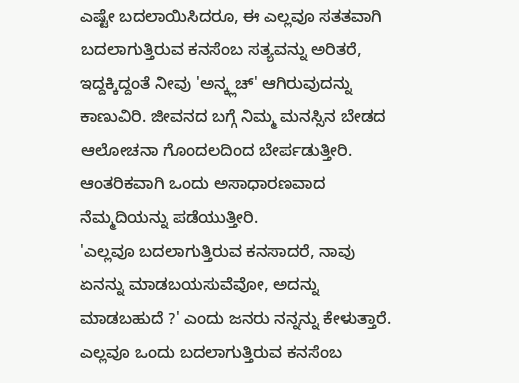ಎಷ್ಟೇ ಬದಲಾಯಿಸಿದರೂ, ಈ ಎಲ್ಲವೂ ಸತತವಾಗಿ ಬದಲಾಗುತ್ತಿರುವ ಕನಸೆಂಬ ಸತ್ಯವನ್ನು ಅರಿತರೆ, ಇದ್ದಕ್ಕಿದ್ದಂತೆ ನೀವು 'ಅನ್ಕ್ಲಚ್' ಆಗಿರುವುದನ್ನು ಕಾಣುವಿರಿ. ಜೀವನದ ಬಗ್ಗೆ ನಿಮ್ಮ ಮನಸ್ಸಿನ ಬೇಡದ ಆಲೋಚನಾ ಗೊಂದಲದಿಂದ ಬೇರ್ಪಡುತ್ತೀರಿ. ಆಂತರಿಕವಾಗಿ ಒಂದು ಅಸಾಧಾರಣವಾದ ನೆಮ್ಮದಿಯನ್ನು ಪಡೆಯುತ್ತೀರಿ.
'ಎಲ್ಲವೂ ಬದಲಾಗುತ್ತಿರುವ ಕನಸಾದರೆ, ನಾವು ಏನನ್ನು ಮಾಡಬಯಸುವೆವೋ, ಅದನ್ನು ಮಾಡಬಹುದೆ ?' ಎಂದು ಜನರು ನನ್ನನ್ನು ಕೇಳುತ್ತಾರೆ.
ಎಲ್ಲವೂ ಒಂದು ಬದಲಾಗುತ್ತಿರುವ ಕನಸೆಂಬ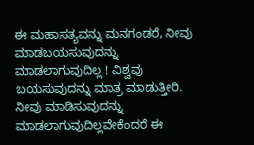ಈ ಮಹಾಸತ್ಯವನ್ನು ಮನಗಂಡರೆ, ನೀವು ಮಾಡಬಯಸುವುದನ್ನು ಮಾಡಲಾಗುವುದಿಲ್ಲ ! ವಿಶ್ವವು ಬಯಸುವುದನ್ನು ಮಾತ್ರ ಮಾಡುತ್ತೀರಿ. ನೀವು ಮಾಡಿಸುವುದನ್ನು ಮಾಡಲಾಗುವುದಿಲ್ಲವೇಕೆಂದರೆ ಈ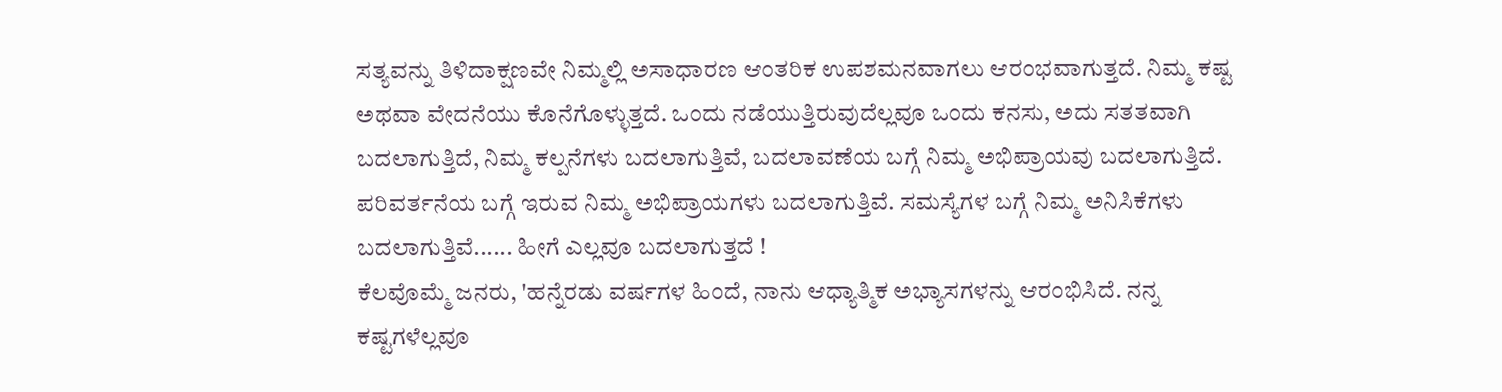ಸತ್ಯವನ್ನು ತಿಳಿದಾಕ್ಷಣವೇ ನಿಮ್ಮಲ್ಲಿ ಅಸಾಧಾರಣ ಆಂತರಿಕ ಉಪಶಮನವಾಗಲು ಆರಂಭವಾಗುತ್ತದೆ. ನಿಮ್ಮ ಕಷ್ಟ ಅಥವಾ ವೇದನೆಯು ಕೊನೆಗೊಳ್ಳುತ್ತದೆ. ಒಂದು ನಡೆಯುತ್ತಿರುವುದೆಲ್ಲವೂ ಒಂದು ಕನಸು, ಅದು ಸತತವಾಗಿ ಬದಲಾಗುತ್ತಿದೆ, ನಿಮ್ಮ ಕಲ್ಪನೆಗಳು ಬದಲಾಗುತ್ತಿವೆ, ಬದಲಾವಣೆಯ ಬಗ್ಗೆ ನಿಮ್ಮ ಅಭಿಪ್ರಾಯವು ಬದಲಾಗುತ್ತಿದೆ. ಪರಿವರ್ತನೆಯ ಬಗ್ಗೆ ಇರುವ ನಿಮ್ಮ ಅಭಿಪ್ರಾಯಗಳು ಬದಲಾಗುತ್ತಿವೆ. ಸಮಸ್ಯೆಗಳ ಬಗ್ಗೆ ನಿಮ್ಮ ಅನಿಸಿಕೆಗಳು ಬದಲಾಗುತ್ತಿವೆ...... ಹೀಗೆ ಎಲ್ಲವೂ ಬದಲಾಗುತ್ತದೆ !
ಕೆಲವೊಮ್ಮೆ ಜನರು, 'ಹನ್ನೆರಡು ವರ್ಷಗಳ ಹಿಂದೆ, ನಾನು ಆಧ್ಯಾತ್ಮಿಕ ಅಭ್ಯಾಸಗಳನ್ನು ಆರಂಭಿಸಿದೆ. ನನ್ನ ಕಷ್ಟಗಳೆಲ್ಲವೂ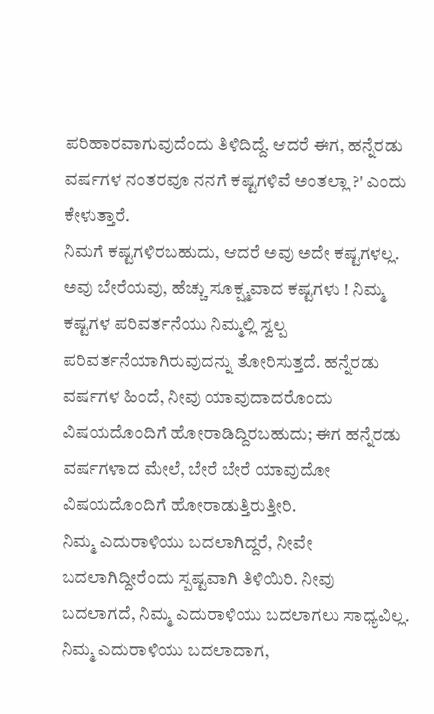ಪರಿಹಾರವಾಗುವುದೆಂದು ತಿಳಿದಿದ್ದೆ. ಆದರೆ ಈಗ, ಹನ್ನೆರಡು ವರ್ಷಗಳ ನಂತರವೂ ನನಗೆ ಕಷ್ಟಗಳಿವೆ ಅಂತಲ್ಲಾ ?' ಎಂದು ಕೇಳುತ್ತಾರೆ.
ನಿಮಗೆ ಕಷ್ಟಗಳಿರಬಹುದು, ಆದರೆ ಅವು ಅದೇ ಕಷ್ಟಗಳಲ್ಲ. ಅವು ಬೇರೆಯವು, ಹೆಚ್ಚು ಸೂಕ್ಷ್ಮವಾದ ಕಷ್ಟಗಳು ! ನಿಮ್ಮ ಕಷ್ಟಗಳ ಪರಿವರ್ತನೆಯು ನಿಮ್ಮಲ್ಲಿ ಸ್ವಲ್ಪ ಪರಿವರ್ತನೆಯಾಗಿರುವುದನ್ನು ತೋರಿಸುತ್ತದೆ. ಹನ್ನೆರಡು ವರ್ಷಗಳ ಹಿಂದೆ, ನೀವು ಯಾವುದಾದರೊಂದು ವಿಷಯದೊಂದಿಗೆ ಹೋರಾಡಿದ್ದಿರಬಹುದು; ಈಗ ಹನ್ನೆರಡು ವರ್ಷಗಳಾದ ಮೇಲೆ, ಬೇರೆ ಬೇರೆ ಯಾವುದೋ ವಿಷಯದೊಂದಿಗೆ ಹೋರಾಡುತ್ತಿರುತ್ತೀರಿ.
ನಿಮ್ಮ ಎದುರಾಳಿಯು ಬದಲಾಗಿದ್ದರೆ, ನೀವೇ ಬದಲಾಗಿದ್ದೀರೆಂದು ಸ್ಪಷ್ಟವಾಗಿ ತಿಳಿಯಿರಿ. ನೀವು ಬದಲಾಗದೆ, ನಿಮ್ಮ ಎದುರಾಳಿಯು ಬದಲಾಗಲು ಸಾಧ್ಯವಿಲ್ಲ. ನಿಮ್ಮ ಎದುರಾಳಿಯು ಬದಲಾದಾಗ,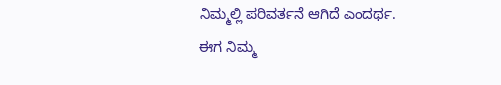ನಿಮ್ಮಲ್ಲಿ ಪರಿವರ್ತನೆ ಆಗಿದೆ ಎಂದರ್ಥ.
ಈಗ ನಿಮ್ಮ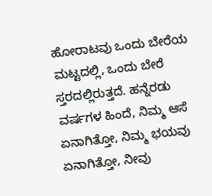ಹೋರಾಟವು ಒಂದು ಬೇರೆಯ ಮಟ್ಟದಲ್ಲಿ, ಒಂದು ಬೇರೆ ಸ್ತರದಲ್ಲಿರುತ್ತದೆ. ಹನ್ನೆರಡು ವರ್ಷಗಳ ಹಿಂದೆ, ನಿಮ್ಮ ಆಸೆ ಏನಾಗಿತ್ತೋ, ನಿಮ್ಮ ಭಯವು ಏನಾಗಿತ್ತೋ, ನೀವು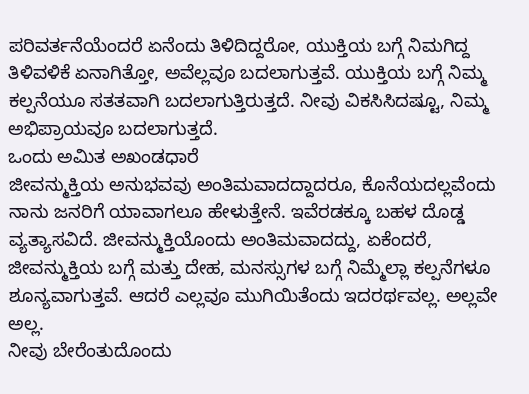ಪರಿವರ್ತನೆಯೆಂದರೆ ಏನೆಂದು ತಿಳಿದಿದ್ದರೋ, ಯುಕ್ತಿಯ ಬಗ್ಗೆ ನಿಮಗಿದ್ದ ತಿಳಿವಳಿಕೆ ಏನಾಗಿತ್ತೋ, ಅವೆಲ್ಲವೂ ಬದಲಾಗುತ್ತವೆ. ಯುಕ್ತಿಯ ಬಗ್ಗೆ ನಿಮ್ಮ ಕಲ್ಪನೆಯೂ ಸತತವಾಗಿ ಬದಲಾಗುತ್ತಿರುತ್ತದೆ. ನೀವು ವಿಕಸಿಸಿದಷ್ಟೂ, ನಿಮ್ಮ ಅಭಿಪ್ರಾಯವೂ ಬದಲಾಗುತ್ತದೆ.
ಒಂದು ಅಮಿತ ಅಖಂಡಧಾರೆ
ಜೀವನ್ಮುಕ್ತಿಯ ಅನುಭವವು ಅಂತಿಮವಾದದ್ದಾದರೂ, ಕೊನೆಯದಲ್ಲವೆಂದು ನಾನು ಜನರಿಗೆ ಯಾವಾಗಲೂ ಹೇಳುತ್ತೇನೆ. ಇವೆರಡಕ್ಕೂ ಬಹಳ ದೊಡ್ಡ ವ್ಯತ್ಯಾಸವಿದೆ. ಜೀವನ್ಮುಕ್ತಿಯೊಂದು ಅಂತಿಮವಾದದ್ದು, ಏಕೆಂದರೆ, ಜೀವನ್ಮುಕ್ತಿಯ ಬಗ್ಗೆ ಮತ್ತು ದೇಹ, ಮನಸ್ಸುಗಳ ಬಗ್ಗೆ ನಿಮ್ಮೆಲ್ಲಾ ಕಲ್ಪನೆಗಳೂ ಶೂನ್ಯವಾಗುತ್ತವೆ. ಆದರೆ ಎಲ್ಲವೂ ಮುಗಿಯಿತೆಂದು ಇದರರ್ಥವಲ್ಲ. ಅಲ್ಲವೇ ಅಲ್ಲ.
ನೀವು ಬೇರೆಂತುದೊಂದು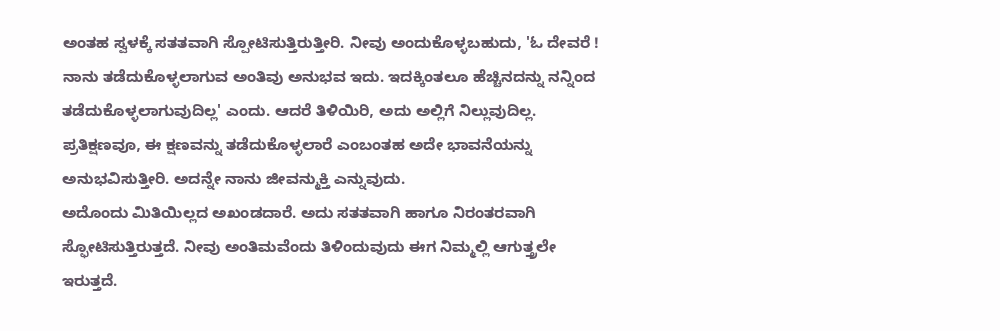ಅಂತಹ ಸ್ವಳಕ್ಕೆ ಸತತವಾಗಿ ಸ್ಪೋಟಿಸುತ್ತಿರುತ್ತೀರಿ. ನೀವು ಅಂದುಕೊಳ್ಳಬಹುದು, 'ಓ ದೇವರೆ ! ನಾನು ತಡೆದುಕೊಳ್ಳಲಾಗುವ ಅಂತಿವು ಅನುಭವ ಇದು. ಇದಕ್ಕಿಂತಲೂ ಹೆಚ್ಚಿನದನ್ನು ನನ್ನಿಂದ ತಡೆದುಕೊಳ್ಳಲಾಗುವುದಿಲ್ಲ' ಎಂದು. ಆದರೆ ತಿಳಿಯಿರಿ, ಅದು ಅಲ್ಲಿಗೆ ನಿಲ್ಲುವುದಿಲ್ಲ. ಪ್ರತಿಕ್ಷಣವೂ, ಈ ಕ್ಷಣವನ್ನು ತಡೆದುಕೊಳ್ಳಲಾರೆ ಎಂಬಂತಹ ಅದೇ ಭಾವನೆಯನ್ನು ಅನುಭವಿಸುತ್ತೀರಿ. ಅದನ್ನೇ ನಾನು ಜೀವನ್ಮುಕ್ತಿ ಎನ್ನುವುದು.
ಅದೊಂದು ಮಿತಿಯಿಲ್ಲದ ಅಖಂಡದಾರೆ. ಅದು ಸತತವಾಗಿ ಹಾಗೂ ನಿರಂತರವಾಗಿ ಸ್ಫೋಟಿಸುತ್ತಿರುತ್ತದೆ. ನೀವು ಅಂತಿಮವೆಂದು ತಿಳಿಂದುವುದು ಈಗ ನಿಮ್ಮಲ್ಲಿ ಆಗುತ್ತ್ರಲೇ ಇರುತ್ತದೆ.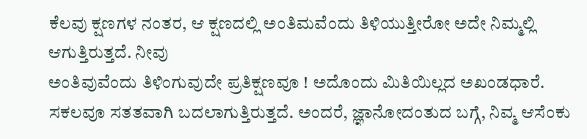ಕೆಲವು ಕ್ಷಣಗಳ ನಂತರ, ಆ ಕ್ಷಣದಲ್ಲಿ ಅಂತಿಮವೆಂದು ತಿಳಿಯುತ್ತೀರೋ ಅದೇ ನಿಮ್ಮಲ್ಲಿ ಆಗುತ್ತಿರುತ್ತದೆ. ನೀವು
ಅಂತಿವುವೆಂದು ತಿಳಿಂಗುವುದೇ ಪ್ರತಿಕ್ಷಣವೂ ! ಅದೊಂದು ಮಿತಿಯಿಲ್ಲದ ಅಖಂಡಧಾರೆ. ಸಕಲವೂ ಸತತವಾಗಿ ಬದಲಾಗುತ್ತಿರುತ್ತದೆ. ಅಂದರೆ, ಜ್ಞಾನೋದಂತುದ ಬಗ್ಗೆ, ನಿವ್ಮ ಆಸೆಂಕು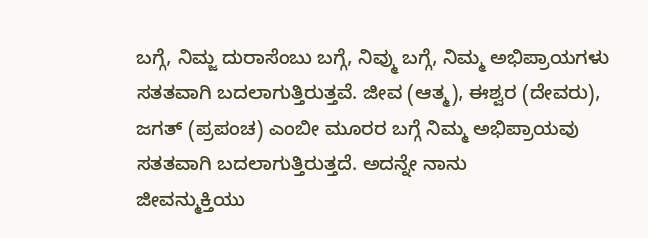ಬಗ್ಗೆ, ನಿಮ್ಜ ದುರಾಸೆಂಬು ಬಗ್ಗೆ, ನಿವ್ಮು ಬಗ್ಗೆ, ನಿಮ್ಮ ಅಭಿಪ್ರಾಯಗಳು ಸತತವಾಗಿ ಬದಲಾಗುತ್ತಿರುತ್ತವೆ. ಜೀವ (ಆತ್ಮ), ಈಶ್ವರ (ದೇವರು), ಜಗತ್ (ಪ್ರಪಂಚ) ಎಂಬೀ ಮೂರರ ಬಗ್ಗೆ ನಿಮ್ಮ ಅಭಿಪ್ರಾಯವು ಸತತವಾಗಿ ಬದಲಾಗುತ್ತಿರುತ್ತದೆ. ಅದನ್ನೇ ನಾನು
ಜೀವನ್ಮುಕ್ತಿಯು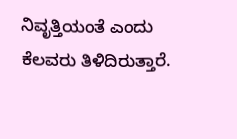ನಿವೃತ್ತಿಯಂತೆ ಎಂದು ಕೆಲವರು ತಿಳಿದಿರುತ್ತಾರೆ.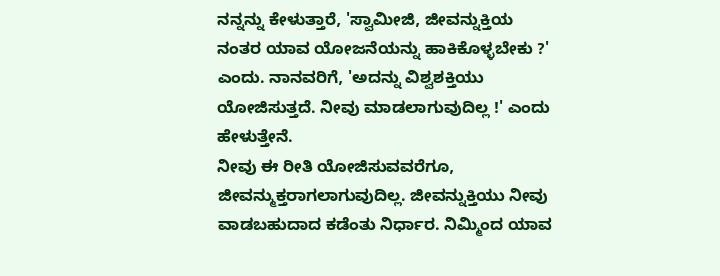ನನ್ನನ್ನು ಕೇಳುತ್ತಾರೆ, 'ಸ್ವಾಮೀಜಿ, ಜೀವನ್ನುಕ್ತಿಯ ನಂತರ ಯಾವ ಯೋಜನೆಯನ್ನು ಹಾಕಿಕೊಳ್ಳಬೇಕು ?' ಎಂದು. ನಾನವರಿಗೆ, 'ಅದನ್ನು ವಿಶ್ವಶಕ್ತಿಯು ಯೋಜಿಸುತ್ತದೆ. ನೀವು ಮಾಡಲಾಗುವುದಿಲ್ಲ !' ಎಂದು ಹೇಳುತ್ತೇನೆ.
ನೀವು ಈ ರೀತಿ ಯೋಜಿಸುವವರೆಗೂ, ಜೀವನ್ಮುಕ್ತರಾಗಲಾಗುವುದಿಲ್ಲ. ಜೀವನ್ನುಕ್ತಿಯು ನೀವು ವಾಡಬಹುದಾದ ಕಡೆಂತು ನಿರ್ಧಾರ. ನಿಮ್ಮಿಂದ ಯಾವ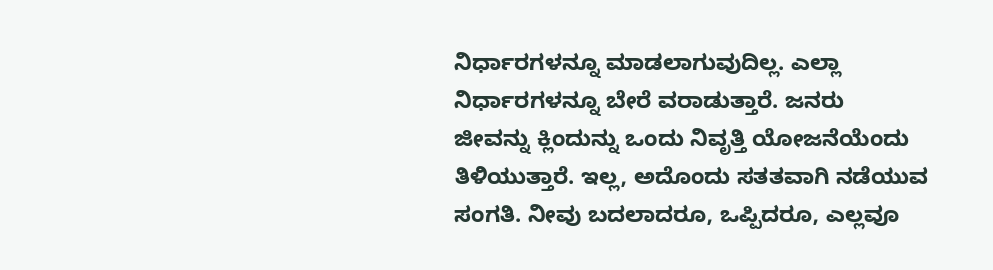ನಿರ್ಧಾರಗಳನ್ನೂ ಮಾಡಲಾಗುವುದಿಲ್ಲ. ಎಲ್ಲಾ ನಿರ್ಧಾರಗಳನ್ನೂ ಬೇರೆ ವರಾಡುತ್ತಾರೆ. ಜನರು
ಜೀವನ್ನು ಕ್ಲಿಂದುನ್ನು ಒಂದು ನಿವೃತ್ತಿ ಯೋಜನೆಯೆಂದು ತಿಳಿಯುತ್ತಾರೆ. ಇಲ್ಲ, ಅದೊಂದು ಸತತವಾಗಿ ನಡೆಯುವ ಸಂಗತಿ. ನೀವು ಬದಲಾದರೂ, ಒಪ್ಪಿದರೂ, ಎಲ್ಲವೂ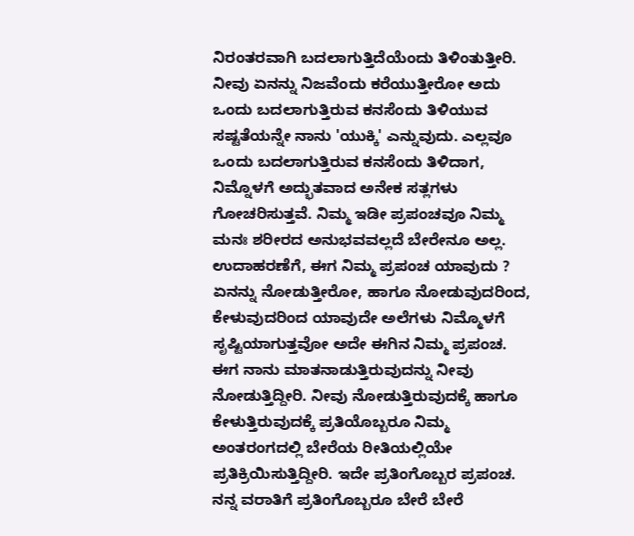ನಿರಂತರವಾಗಿ ಬದಲಾಗುತ್ತಿದೆಯೆಂದು ತಿಳಿಂತುತ್ತೀರಿ.
ನೀವು ಏನನ್ನು ನಿಜವೆಂದು ಕರೆಯುತ್ತೀರೋ ಅದು ಒಂದು ಬದಲಾಗುತ್ತಿರುವ ಕನಸೆಂದು ತಿಳಿಯುವ ಸಷ್ಟತೆಯನ್ನೇ ನಾನು 'ಯುಕ್ಕಿ' ಎನ್ನುವುದು. ಎಲ್ಲವೂ ಒಂದು ಬದಲಾಗುತ್ತಿರುವ ಕನಸೆಂದು ತಿಳಿದಾಗ, ನಿಮ್ನೊಳಗೆ ಅದ್ಭುತವಾದ ಅನೇಕ ಸತ್ಲಗಳು ಗೋಚರಿಸುತ್ತವೆ. ನಿಮ್ಮ ಇಡೀ ಪ್ರಪಂಚವೂ ನಿಮ್ಮ ಮನಃ ಶರೀರದ ಅನುಭವವಲ್ಲದೆ ಬೇರೇನೂ ಅಲ್ಲ. ಉದಾಹರಣೆಗೆ, ಈಗ ನಿಮ್ಮ ಪ್ರಪಂಚ ಯಾವುದು ? ಏನನ್ನು ನೋಡುತ್ತೀರೋ, ಹಾಗೂ ನೋಡುವುದರಿಂದ, ಕೇಳುವುದರಿಂದ ಯಾವುದೇ ಅಲೆಗಳು ನಿಮ್ಮೊಳಗೆ ಸೃಷ್ಟಿಯಾಗುತ್ತವೋ ಅದೇ ಈಗಿನ ನಿಮ್ಮ ಪ್ರಪಂಚ.
ಈಗ ನಾನು ಮಾತನಾಡುತ್ತಿರುವುದನ್ನು ನೀವು ನೋಡುತ್ತಿದ್ದೀರಿ. ನೀವು ನೋಡುತ್ತಿರುವುದಕ್ಕೆ ಹಾಗೂ ಕೇಳುತ್ತಿರುವುದಕ್ಕೆ ಪ್ರತಿಯೊಬ್ಬರೂ ನಿಮ್ಮ ಅಂತರಂಗದಲ್ಲಿ ಬೇರೆಯ ರೀತಿಯಲ್ಲಿಯೇ ಪ್ರತಿಕ್ರಿಯಿಸುತ್ತಿದ್ದೀರಿ. ಇದೇ ಪ್ರತಿಂಗೊಬ್ಬರ ಪ್ರಪಂಚ.
ನನ್ನ ವರಾತಿಗೆ ಪ್ರತಿಂಗೊಬ್ಬರೂ ಬೇರೆ ಬೇರೆ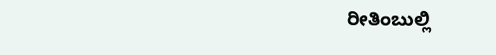ರೀತಿಂಬುಲ್ಲಿ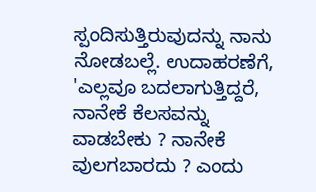ಸ್ಪಂದಿಸುತ್ತಿರುವುದನ್ನು ನಾನು ನೋಡಬಲ್ಲೆ. ಉದಾಹರಣೆಗೆ,
'ಎಲ್ಲವೂ ಬದಲಾಗುತ್ತಿದ್ದರೆ, ನಾನೇಕೆ ಕೆಲಸವನ್ನು ವಾಡಬೇಕು ? ನಾನೇಕೆ ವುಲಗಬಾರದು ? ಎಂದು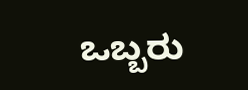ಒಬ್ಬರು